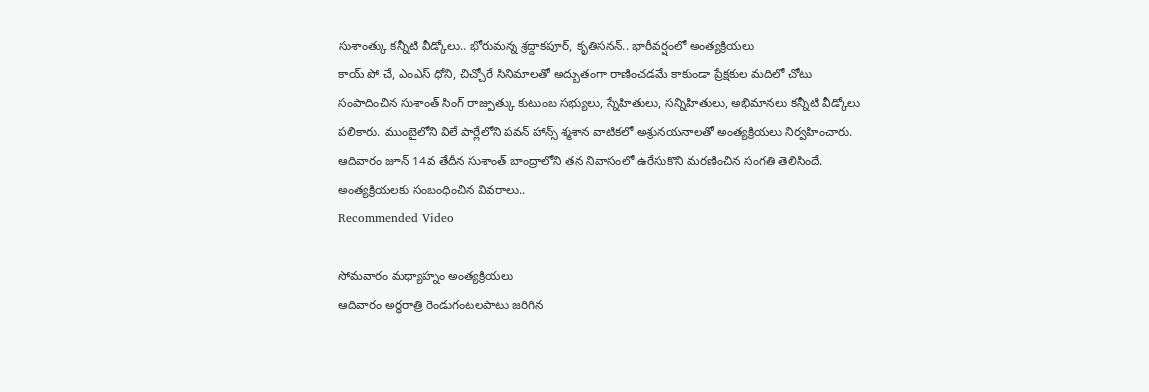సుశాంత్కు కన్నీటి వీడ్కోలు.. భోరుమన్న శ్రద్దాకపూర్, కృతిసనన్.. భారీవర్షంలో అంత్యక్రియలు
కాయ్ పో చే, ఎంఎస్ ధోని, చిచ్చోరే సినిమాలతో అద్బుతంగా రాణించడమే కాకుండా ప్రేక్షకుల మదిలో చోటు సంపాదించిన సుశాంత్ సింగ్ రాజ్పుత్కు కుటుంబ సభ్యులు, స్నేహితులు, సన్నిహితులు, అభిమానలు కన్నీటి వీడ్కోలు పలికారు. ముంబైలోని విలే పార్లేలోని పవన్ హాన్స్ శ్మశాన వాటికలో అశ్రునయనాలతో అంత్యక్రియలు నిర్వహించారు. ఆదివారం జూన్ 14వ తేదీన సుశాంత్ బాంద్రాలోని తన నివాసంలో ఉరేసుకొని మరణించిన సంగతి తెలిసిందే. అంత్యక్రియలకు సంబంధించిన వివరాలు..
Recommended Video

సోమవారం మధ్యాహ్నం అంత్యక్రియలు
ఆదివారం అర్ధరాత్రి రెండుగంటలపాటు జరిగిన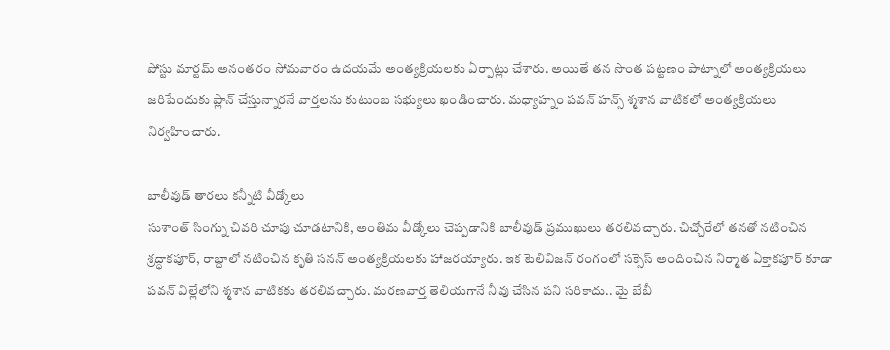పోస్టు మార్టమ్ అనంతరం సోమవారం ఉదయమే అంత్యక్రియలకు ఏర్పాట్లు చేశారు. అయితే తన సొంత పట్టణం పాట్నాలో అంత్యక్రియలు జరిపేందుకు ప్లాన్ చేస్తున్నారనే వార్తలను కుటుంబ సభ్యులు ఖండించారు. మధ్యాహ్నం పవన్ హన్స్ శ్మశాన వాటికలో అంత్యక్రియలు నిర్వహించారు.

బాలీవుడ్ తారలు కన్నీటి వీడ్కోలు
సుశాంత్ సింగ్ను చివరి చూపు చూడటానికి, అంతిమ వీడ్కోలు చెప్పడానికి బాలీవుడ్ ప్రముఖులు తరలివచ్చారు. చిచ్చోరేలో తనతో నటించిన శ్రద్ధాకపూర్, రాబ్దాలో నటించిన కృతి సనన్ అంత్యక్రియలకు హాజరయ్యారు. ఇక టెలివిజన్ రంగంలో సక్సెస్ అందించిన నిర్మాత ఏక్తాకపూర్ కూడా పవన్ విల్లేలోని శ్మశాన వాటికకు తరలివచ్చారు. మరణవార్త తెలియగానే నీవు చేసిన పని సరికాదు.. మై బేబీ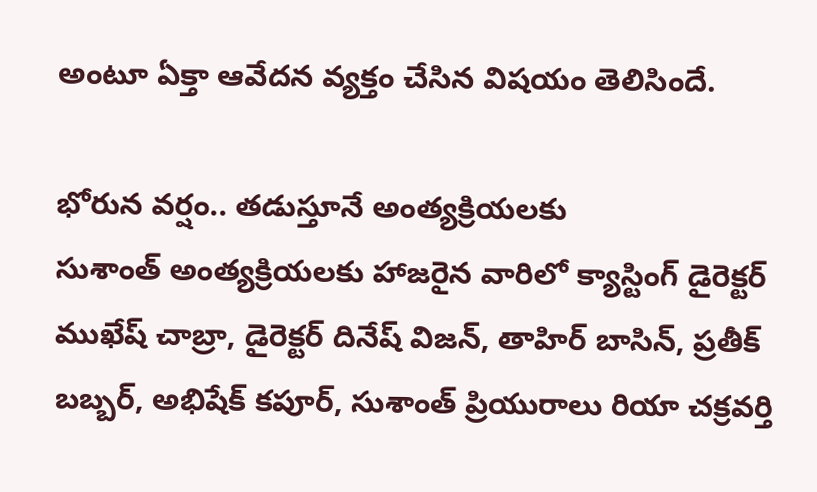అంటూ ఏక్తా ఆవేదన వ్యక్తం చేసిన విషయం తెలిసిందే.

భోరున వర్షం.. తడుస్తూనే అంత్యక్రియలకు
సుశాంత్ అంత్యక్రియలకు హాజరైన వారిలో క్యాస్టింగ్ డైరెక్టర్ ముఖేష్ చాబ్రా, డైరెక్టర్ దినేష్ విజన్, తాహిర్ బాసిన్, ప్రతీక్ బబ్బర్, అభిషేక్ కపూర్, సుశాంత్ ప్రియురాలు రియా చక్రవర్తి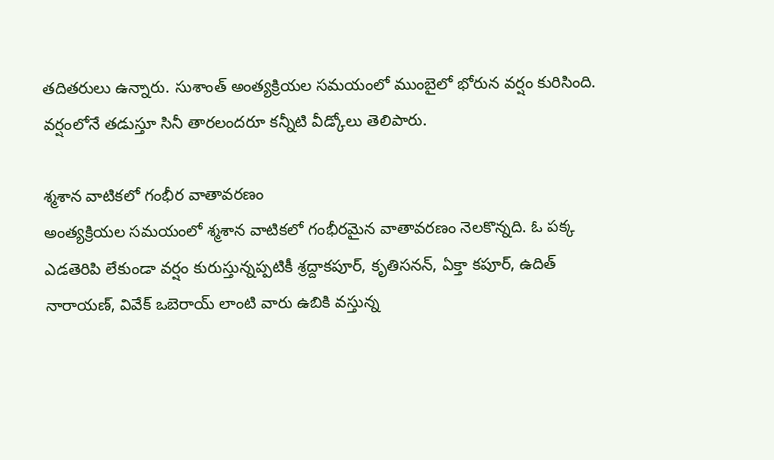తదితరులు ఉన్నారు. సుశాంత్ అంత్యక్రియల సమయంలో ముంబైలో భోరున వర్షం కురిసింది. వర్షంలోనే తడుస్తూ సినీ తారలందరూ కన్నీటి వీడ్కోలు తెలిపారు.

శ్మశాన వాటికలో గంభీర వాతావరణం
అంత్యక్రియల సమయంలో శ్మశాన వాటికలో గంభీరమైన వాతావరణం నెలకొన్నది. ఓ పక్క ఎడతెరిపి లేకుండా వర్షం కురుస్తున్నప్పటికీ శ్రద్దాకపూర్, కృతిసనన్, ఏక్తా కపూర్, ఉదిత్ నారాయణ్, వివేక్ ఒబెరాయ్ లాంటి వారు ఉబికి వస్తున్న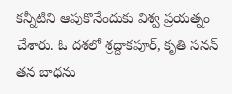కన్నీటిని ఆపుకొనేందుకు విశ్వ ప్రయత్నం చేశారు. ఓ దశలో శ్రద్దాకపూర్, కృతి సనన్ తన బాధను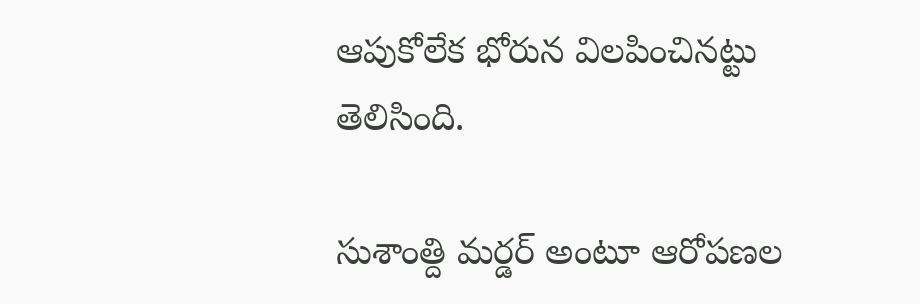ఆపుకోలేక భోరున విలపించినట్టు తెలిసింది.

సుశాంత్ది మర్డర్ అంటూ ఆరోపణల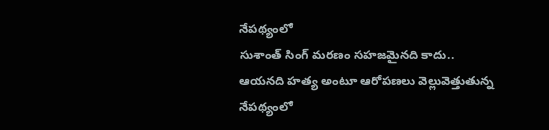నేపథ్యంలో
సుశాంత్ సింగ్ మరణం సహజమైనది కాదు.. ఆయనది హత్య అంటూ ఆరోపణలు వెల్లువెత్తుతున్న నేపథ్యంలో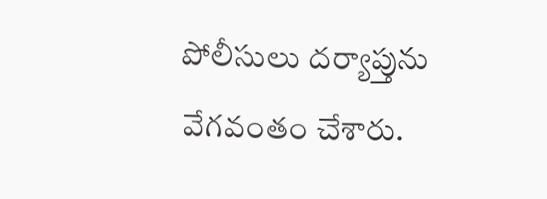పోలీసులు దర్యాప్తును వేగవంతం చేశారు.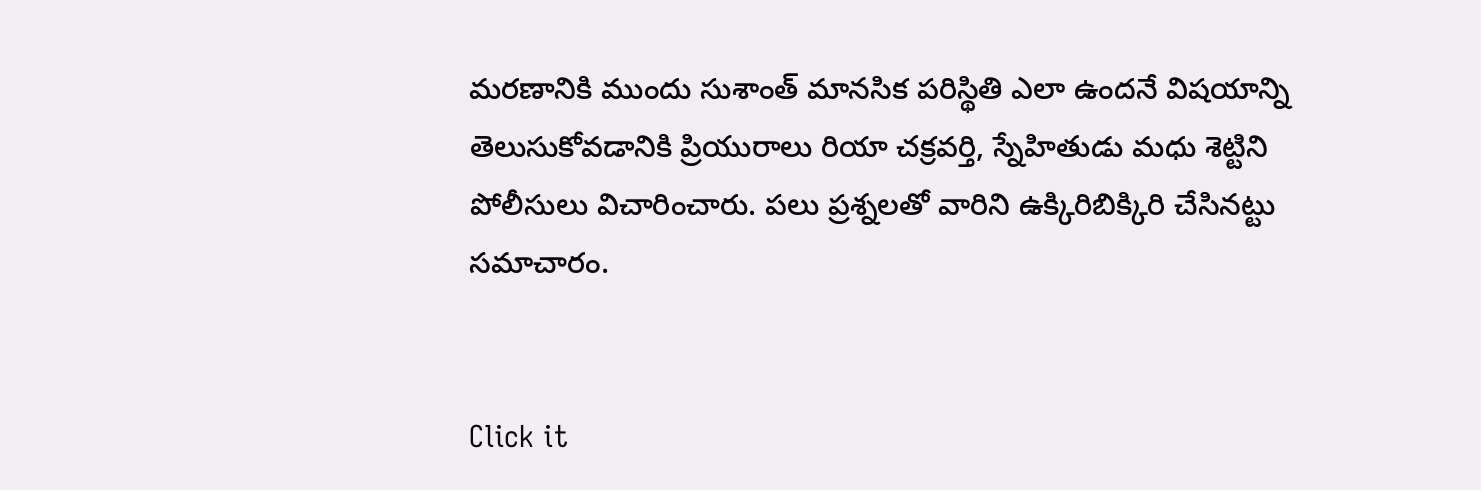మరణానికి ముందు సుశాంత్ మానసిక పరిస్థితి ఎలా ఉందనే విషయాన్ని తెలుసుకోవడానికి ప్రియురాలు రియా చక్రవర్తి, స్నేహితుడు మధు శెట్టిని పోలీసులు విచారించారు. పలు ప్రశ్నలతో వారిని ఉక్కిరిబిక్కిరి చేసినట్టు సమాచారం.


Click it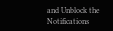and Unblock the Notifications